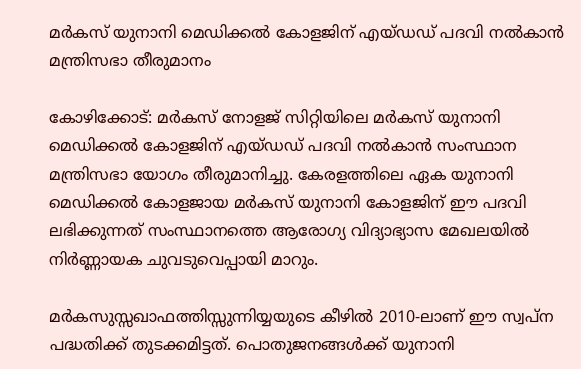മർകസ് യുനാനി മെഡിക്കൽ കോളജിന് എയ്‍ഡഡ് പദവി നൽകാൻ മന്ത്രിസഭാ തീരുമാനം

കോഴിക്കോട്: മർകസ് നോളജ് സിറ്റിയിലെ മർകസ് യുനാനി മെഡിക്കൽ കോളജിന് എയ്‍ഡഡ് പദവി നൽകാൻ സംസ്ഥാന മന്ത്രിസഭാ യോഗം തീരുമാനിച്ചു. കേരളത്തിലെ ഏക യുനാനി മെഡിക്കൽ കോളജായ മർകസ് യുനാനി കോളജിന് ഈ പദവി ലഭിക്കുന്നത് സംസ്ഥാനത്തെ ആരോഗ്യ വിദ്യാഭ്യാസ മേഖലയിൽ നിർണ്ണായക ചുവടുവെപ്പായി മാറും.

മർകസുസ്സഖാഫത്തിസ്സുന്നിയ്യയുടെ കീഴിൽ 2010-ലാണ് ഈ സ്വപ്ന പദ്ധതിക്ക് തുടക്കമിട്ടത്. പൊതുജനങ്ങൾക്ക് യുനാനി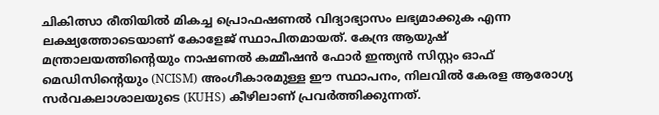ചികിത്സാ രീതിയിൽ മികച്ച പ്രൊഫഷണൽ വിദ്യാഭ്യാസം ലഭ്യമാക്കുക എന്ന ലക്ഷ്യത്തോടെയാണ് കോളേജ് സ്ഥാപിതമായത്. കേന്ദ്ര ആയുഷ് മന്ത്രാലയത്തിന്റെയും നാഷണൽ കമ്മീഷൻ ഫോർ ഇന്ത്യൻ സിസ്റ്റം ഓഫ് മെഡിസിന്റെയും (NCISM) അംഗീകാരമുള്ള ഈ സ്ഥാപനം, നിലവിൽ കേരള ആരോഗ്യ സർവകലാശാലയുടെ (KUHS) കീഴിലാണ് പ്രവർത്തിക്കുന്നത്.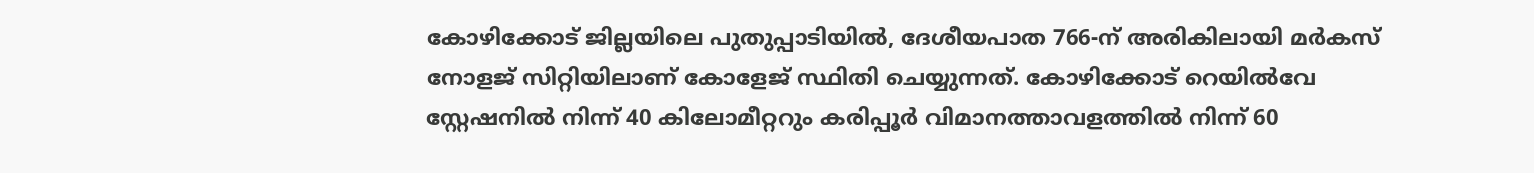കോഴിക്കോട് ജില്ലയിലെ പുതുപ്പാടിയിൽ, ദേശീയപാത 766-ന് അരികിലായി മർകസ് നോളജ് സിറ്റിയിലാണ് കോളേജ് സ്ഥിതി ചെയ്യുന്നത്. കോഴിക്കോട് റെയിൽവേ സ്റ്റേഷനിൽ നിന്ന് 40 കിലോമീറ്ററും കരിപ്പൂർ വിമാനത്താവളത്തിൽ നിന്ന് 60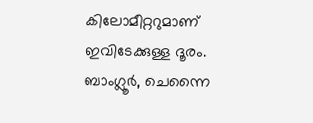കിലോമീറ്ററുമാണ് ഇവിടേക്കുള്ള ദൂരം. ബാംഗ്ലൂർ, ചെന്നൈ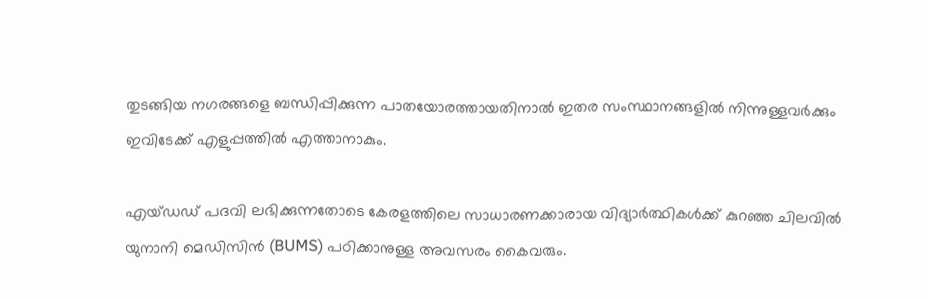തുടങ്ങിയ നഗരങ്ങളെ ബന്ധിപ്പിക്കുന്ന പാതയോരത്തായതിനാൽ ഇതര സംസ്ഥാനങ്ങളിൽ നിന്നുള്ളവർക്കും ഇവിടേക്ക് എളുപ്പത്തിൽ എത്താനാകും.

എയ്‍ഡഡ് പദവി ലഭിക്കുന്നതോടെ കേരളത്തിലെ സാധാരണക്കാരായ വിദ്യാർത്ഥികൾക്ക് കുറഞ്ഞ ചിലവിൽ യുനാനി മെഡിസിൻ (BUMS) പഠിക്കാനുള്ള അവസരം കൈവരും.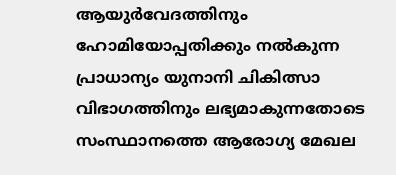ആയുർവേദത്തിനും ഹോമിയോപ്പതിക്കും നൽകുന്ന പ്രാധാന്യം യുനാനി ചികിത്സാ വിഭാഗത്തിനും ലഭ്യമാകുന്നതോടെ സംസ്ഥാനത്തെ ആരോഗ്യ മേഖല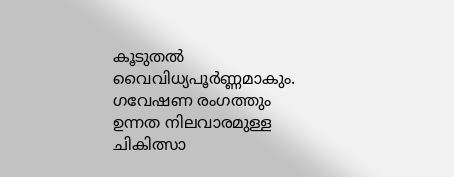കൂടുതൽ വൈവിധ്യപൂർണ്ണമാകും. ഗവേഷണ രംഗത്തും ഉന്നത നിലവാരമുള്ള ചികിത്സാ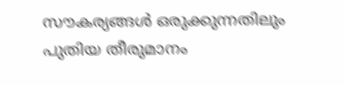സൗകര്യങ്ങൾ ഒരുക്കുന്നതിലും പുതിയ തീരുമാനം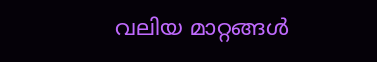വലിയ മാറ്റങ്ങൾ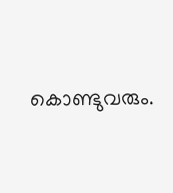കൊണ്ടുവരും.